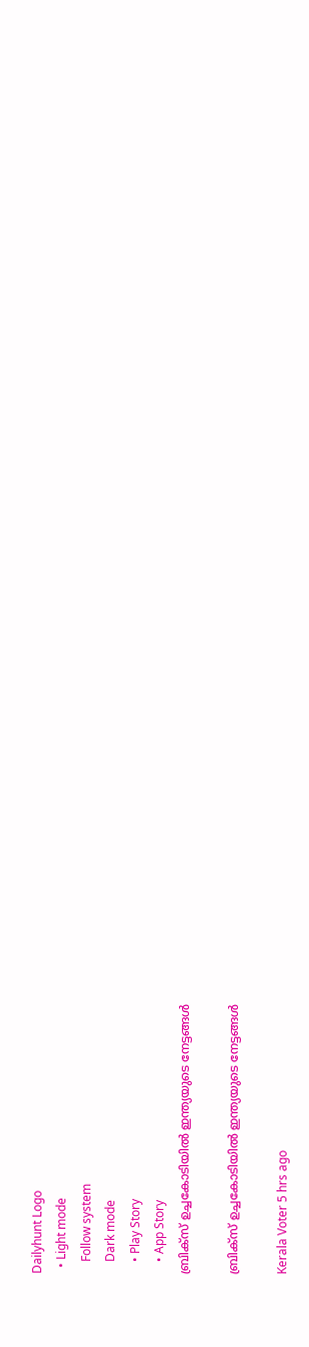Dailyhunt Logo
  • Light mode
    Follow system
    Dark mode
    • Play Story
    • App Story
ബ്രിക്‌സ് ഉച്ചകോടിയില്‍ ഇന്ത്യയുടെ നേട്ടങ്ങള്‍

ബ്രിക്‌സ് ഉച്ചകോടിയില്‍ ഇന്ത്യയുടെ നേട്ടങ്ങള്‍

Kerala Voter 5 hrs ago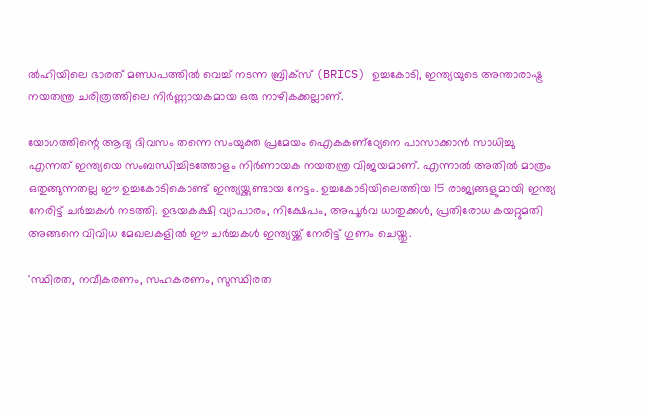ല്‍ഹിയിലെ ഭാരത് മണ്ഡപത്തില്‍ വെച്ച്‌ നടന്ന ബ്രിക്‌സ് (BRICS) ഉച്ചകോടി, ഇന്ത്യയുടെ അന്താരാഷ്ട്ര നയതന്ത്ര ചരിത്രത്തിലെ നിർണ്ണായകമായ ഒരു നാഴികക്കല്ലാണ്.

യോഗത്തിന്റെ ആദ്യ ദിവസം തന്നെ സംയുക്ത പ്രമേയം ഐകകണ്‌ഠ്യേനെ പാസാക്കാൻ സാധിച്ചു എന്നത് ഇന്ത്യയെ സംബന്ധിച്ചിടത്തോളം നിർണായക നയതന്ത്ര വിജയമാണ്. എന്നാല്‍ അതില്‍ മാത്രം ഒതുങ്ങുന്നതല്ല ഈ ഉച്ചകോടികൊണ്ട് ഇന്ത്യയ്ക്കുണ്ടായ നേട്ടം. ഉച്ചകോടിയിലെത്തിയ 15 രാജ്യങ്ങളുമായി ഇന്ത്യ നേരിട്ട് ചർച്ചകള്‍ നടത്തി. ഉഭയകക്ഷി വ്യാപാരം, നിക്ഷേപം, അപൂർവ ധാതുക്കള്‍, പ്രതിരോധ കയറ്റുമതി അങ്ങനെ വിവിധ മേഖലകളില്‍ ഈ ചർച്ചകള്‍ ഇന്ത്യയ്ക്ക് നേരിട്ട് ഗുണം ചെയ്തു.

'സ്ഥിരത, നവീകരണം, സഹകരണം, സുസ്ഥിരത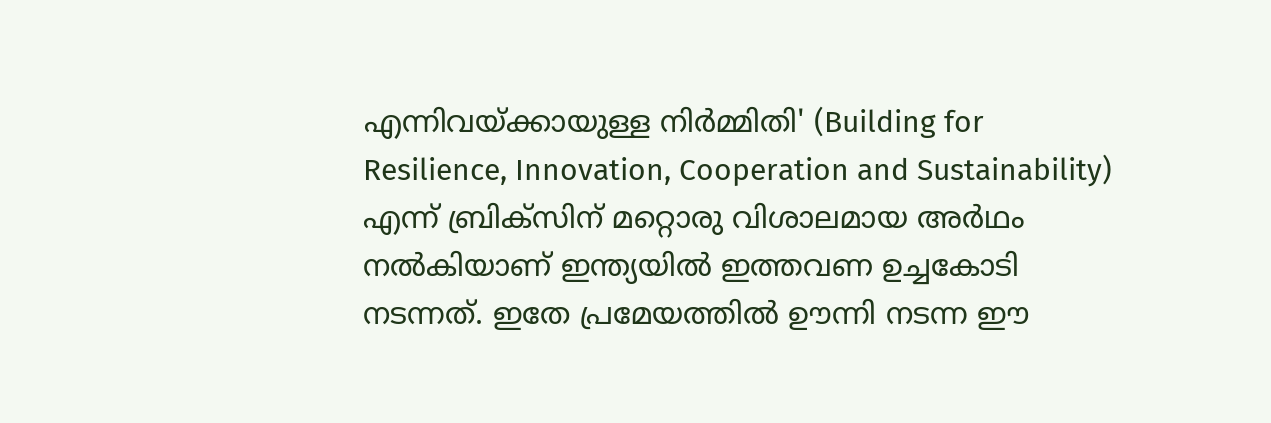എന്നിവയ്ക്കായുള്ള നിർമ്മിതി' (Building for Resilience, Innovation, Cooperation and Sustainability) എന്ന് ബ്രിക്‌സിന് മറ്റൊരു വിശാലമായ അർഥം നല്‍കിയാണ് ഇന്ത്യയില്‍ ഇത്തവണ ഉച്ചകോടി നടന്നത്. ഇതേ പ്രമേയത്തില്‍ ഊന്നി നടന്ന ഈ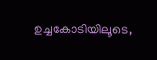ഉച്ചകോടിയിലൂടെ,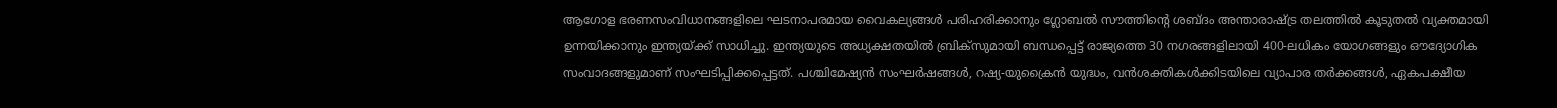ആഗോള ഭരണസംവിധാനങ്ങളിലെ ഘടനാപരമായ വൈകല്യങ്ങള്‍ പരിഹരിക്കാനും ഗ്ലോബല്‍ സൗത്തിന്റെ ശബ്ദം അന്താരാഷ്ട്ര തലത്തില്‍ കൂടുതല്‍ വ്യക്തമായി ഉന്നയിക്കാനും ഇന്ത്യയ്ക്ക് സാധിച്ചു. ഇന്ത്യയുടെ അധ്യക്ഷതയില്‍ ബ്രിക്‌സുമായി ബന്ധപ്പെട്ട് രാജ്യത്തെ 30 നഗരങ്ങളിലായി 400-ലധികം യോഗങ്ങളും ഔദ്യോഗിക സംവാദങ്ങളുമാണ് സംഘടിപ്പിക്കപ്പെട്ടത്. പശ്ചിമേഷ്യൻ സംഘർഷങ്ങള്‍, റഷ്യ-യുക്രൈൻ യുദ്ധം, വൻശക്തികള്‍ക്കിടയിലെ വ്യാപാര തർക്കങ്ങള്‍, ഏകപക്ഷീയ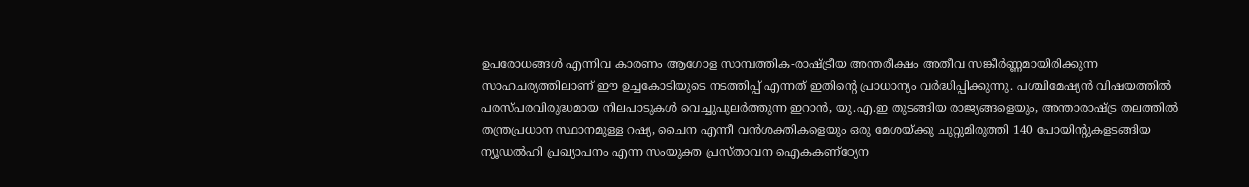ഉപരോധങ്ങള്‍ എന്നിവ കാരണം ആഗോള സാമ്പത്തിക-രാഷ്ട്രീയ അന്തരീക്ഷം അതീവ സങ്കീർണ്ണമായിരിക്കുന്ന സാഹചര്യത്തിലാണ് ഈ ഉച്ചകോടിയുടെ നടത്തിപ്പ് എന്നത് ഇതിന്റെ പ്രാധാന്യം വർദ്ധിപ്പിക്കുന്നു. പശ്ചിമേഷ്യൻ വിഷയത്തില്‍ പരസ്പരവിരുദ്ധമായ നിലപാടുകള്‍ വെച്ചുപുലർത്തുന്ന ഇറാൻ, യു.എ.ഇ തുടങ്ങിയ രാജ്യങ്ങളെയും, അന്താരാഷ്ട്ര തലത്തില്‍ തന്ത്രപ്രധാന സ്ഥാനമുള്ള റഷ്യ, ചൈന എന്നീ വൻശക്തികളെയും ഒരു മേശയ്ക്കു ചുറ്റുമിരുത്തി 140 പോയിന്റുകളടങ്ങിയ ന്യൂഡല്‍ഹി പ്രഖ്യാപനം എന്ന സംയുക്ത പ്രസ്താവന ഐകകണ്‌ഠ്യേന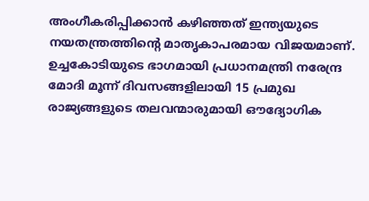അംഗീകരിപ്പിക്കാൻ കഴിഞ്ഞത് ഇന്ത്യയുടെ നയതന്ത്രത്തിന്റെ മാതൃകാപരമായ വിജയമാണ്. ഉച്ചകോടിയുടെ ഭാഗമായി പ്രധാനമന്ത്രി നരേന്ദ്ര മോദി മൂന്ന് ദിവസങ്ങളിലായി 15 പ്രമുഖ രാജ്യങ്ങളുടെ തലവന്മാരുമായി ഔദ്യോഗിക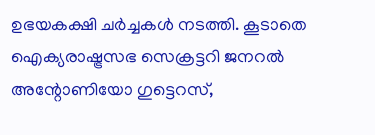ഉഭയകക്ഷി ചർച്ചകള്‍ നടത്തി. കൂടാതെ ഐക്യരാഷ്ട്രസഭ സെക്രട്ടറി ജനറല്‍ അന്റോണിയോ ഗുട്ടെറസ്,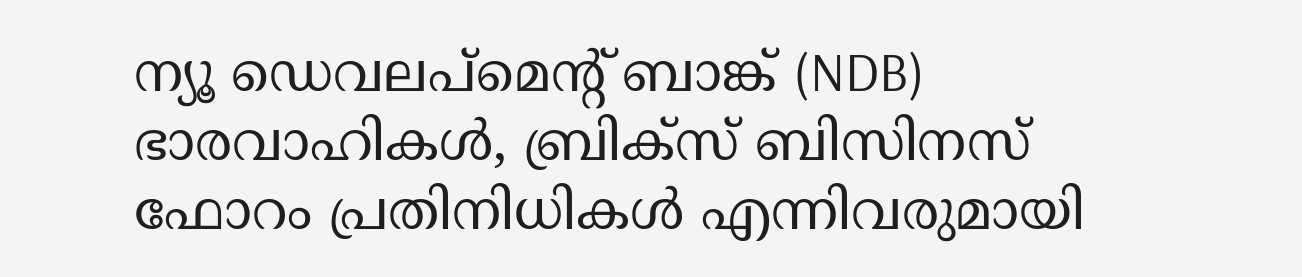ന്യൂ ഡെവലപ്മെന്റ് ബാങ്ക് (NDB) ഭാരവാഹികള്‍, ബ്രിക്‌സ് ബിസിനസ് ഫോറം പ്രതിനിധികള്‍ എന്നിവരുമായി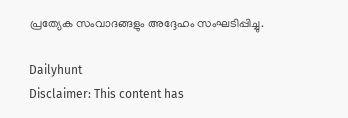പ്രത്യേക സംവാദങ്ങളും അദ്ദേഹം സംഘടിപ്പിച്ചു.

Dailyhunt
Disclaimer: This content has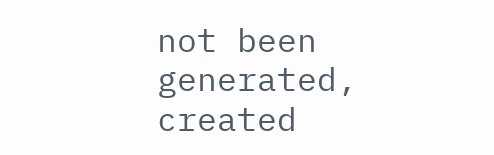not been generated, created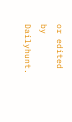or edited by Dailyhunt.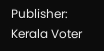Publisher: Kerala Voter